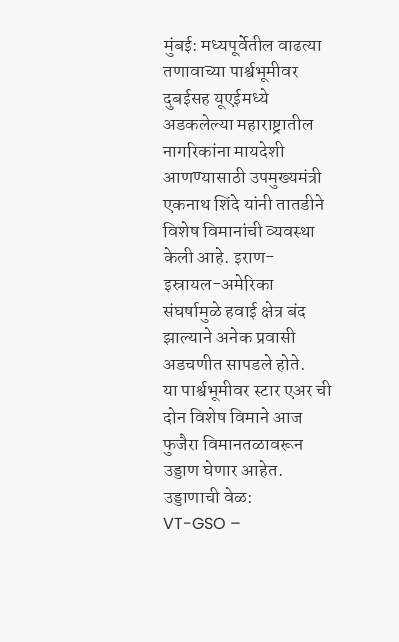मुंबई: मध्यपूर्वेतील वाढत्या तणावाच्या पार्श्वभूमीवर दुबईसह यूएईमध्ये अडकलेल्या महाराष्ट्रातील नागरिकांना मायदेशी आणण्यासाठी उपमुख्यमंत्री एकनाथ शिंदे यांनी तातडीने विशेष विमानांची व्यवस्था केली आहे. इराण-इस्रायल-अमेरिका संघर्षामुळे हवाई क्षेत्र बंद झाल्याने अनेक प्रवासी अडचणीत सापडले होते.
या पार्श्वभूमीवर स्टार एअर ची दोन विशेष विमाने आज फुजैरा विमानतळावरून उड्डाण घेणार आहेत.
उड्डाणाची वेळ:
VT-GSO –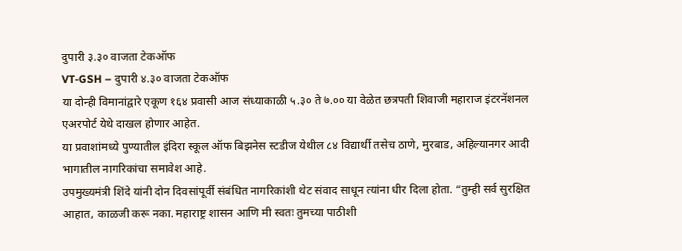दुपारी ३.३० वाजता टेकऑफ
VT-GSH – दुपारी ४.३० वाजता टेकऑफ
या दोन्ही विमानांद्वारे एकूण १६४ प्रवासी आज संध्याकाळी ५.३० ते ७.०० या वेळेत छत्रपती शिवाजी महाराज इंटरनॅशनल एअरपोर्ट येथे दाखल होणार आहेत.
या प्रवाशांमध्ये पुण्यातील इंदिरा स्कूल ऑफ बिझनेस स्टडीज येथील ८४ विद्यार्थी तसेच ठाणे, मुरबाड, अहिल्यानगर आदी भागातील नागरिकांचा समावेश आहे.
उपमुख्यमंत्री शिंदे यांनी दोन दिवसांपूर्वी संबंधित नागरिकांशी थेट संवाद साधून त्यांना धीर दिला होता. “तुम्ही सर्व सुरक्षित आहात, काळजी करू नका. महाराष्ट्र शासन आणि मी स्वतः तुमच्या पाठीशी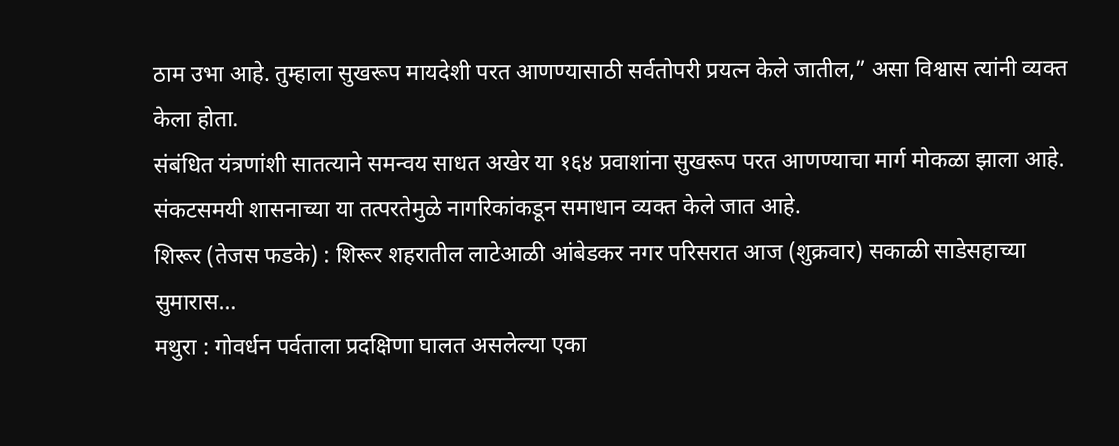ठाम उभा आहे. तुम्हाला सुखरूप मायदेशी परत आणण्यासाठी सर्वतोपरी प्रयत्न केले जातील,” असा विश्वास त्यांनी व्यक्त केला होता.
संबंधित यंत्रणांशी सातत्याने समन्वय साधत अखेर या १६४ प्रवाशांना सुखरूप परत आणण्याचा मार्ग मोकळा झाला आहे. संकटसमयी शासनाच्या या तत्परतेमुळे नागरिकांकडून समाधान व्यक्त केले जात आहे.
शिरूर (तेजस फडके) : शिरूर शहरातील लाटेआळी आंबेडकर नगर परिसरात आज (शुक्रवार) सकाळी साडेसहाच्या सुमारास…
मथुरा : गोवर्धन पर्वताला प्रदक्षिणा घालत असलेल्या एका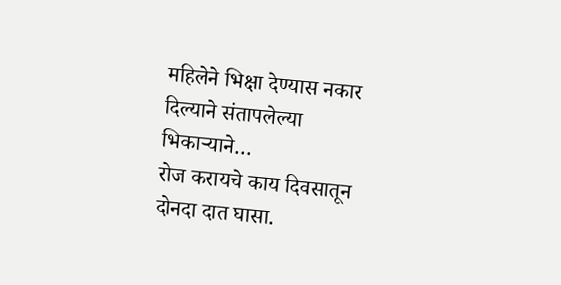महिलेने भिक्षा देण्यास नकार दिल्याने संतापलेल्या भिकाऱ्याने…
रोज करायचे काय दिवसातून दोनदा दात घासा.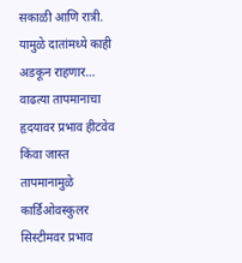सकाळी आणि रात्री. यामुळे दातांमध्ये काही अडकून राहणार…
वाढत्या तापमानाचा हृदयावर प्रभाव हीटवेव किंवा जास्त तापमानामुळे कार्डिओवस्कुलर सिस्टीमवर प्रभाव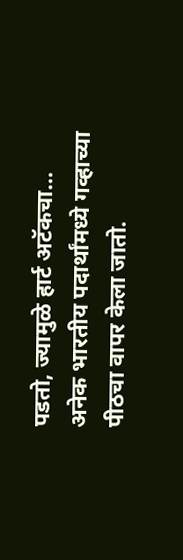पडतो, ज्यामुळे हार्ट अटॅकचा…
अनेक भारतीय पदार्थांमध्ये गव्हाच्या पीठचा वापर केला जातो.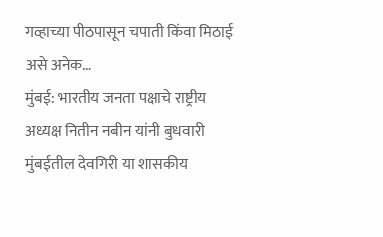गव्हाच्या पीठपासून चपाती किंवा मिठाई असे अनेक…
मुंबई: भारतीय जनता पक्षाचे राष्ट्रीय अध्यक्ष नितीन नबीन यांनी बुधवारी मुंबईतील देवगिरी या शासकीय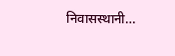निवासस्थानी…